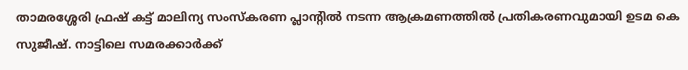താമരശ്ശേരി ഫ്രഷ് കട്ട്‌ മാലിന്യ സംസ്കരണ പ്ലാന്‍റില്‍ നടന്ന ആക്രമണത്തില്‍ പ്രതികരണവുമായി ഉടമ കെ സുജീഷ്. നാട്ടിലെ സമരക്കാർക്ക്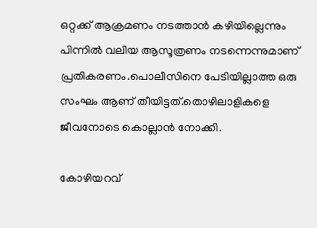ഒറ്റക്ക് ആക്രമണം നടത്താൻ കഴിയില്ലെന്നും പിന്നില്‍ വലിയ ആസൂത്രണം നടന്നെന്നുമാണ് പ്രതികരണം.പൊലീസിനെ പേടിയില്ലാത്ത ഒരു സംഘം ആണ് തീയിട്ടത്.തൊഴിലാളികളെ ജീവനോടെ കൊല്ലാൻ നോക്കി.

കോഴിയറവ്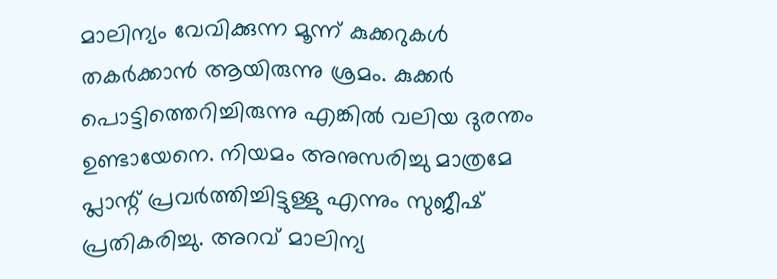മാലിന്യം വേവിക്കുന്ന മൂന്ന് കുക്കറുകള്‍ തകർക്കാൻ ആയിരുന്നു ശ്രമം. കുക്കർ പൊട്ടിത്തെറിച്ചിരുന്നു എങ്കില്‍ വലിയ ദുരന്തം ഉണ്ടായേനെ. നിയമം അനുസരിച്ചു മാത്രമേ പ്ലാന്റ് പ്രവർത്തിച്ചിട്ടുള്ളു എന്നും സുജീഷ് പ്രതികരിച്ചു. അറവ് മാലിന്യ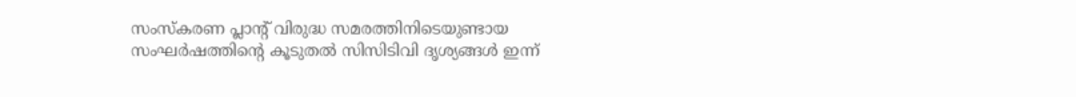സംസ്കരണ പ്ലാന്‍റ് വിരുദ്ധ സമരത്തിനിടെയുണ്ടായ സംഘർഷത്തിന്‍റെ കൂടുതല്‍ സിസിടിവി ദൃശ്യങ്ങള്‍ ഇന്ന്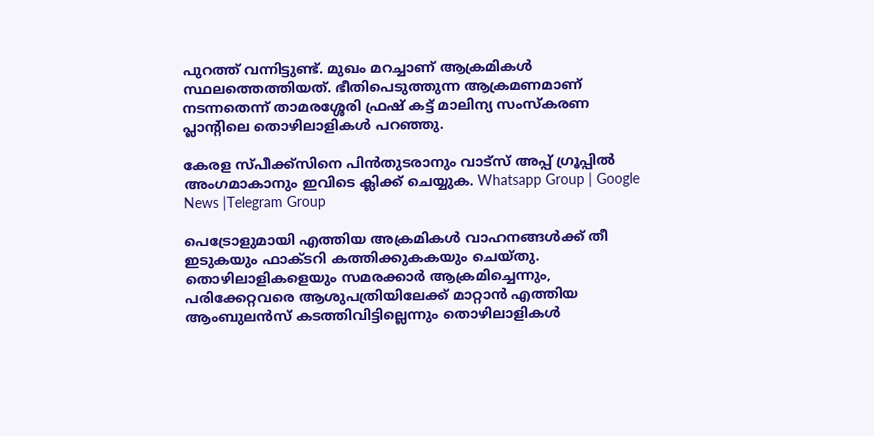പുറത്ത് വന്നിട്ടുണ്ട്. മുഖം മറച്ചാണ് ആക്രമികള്‍ സ്ഥലത്തെത്തിയത്. ഭീതിപെടുത്തുന്ന ആക്രമണമാണ് നടന്നതെന്ന് താമരശ്ശേരി ഫ്രഷ് കട്ട് മാലിന്യ സംസ്കരണ പ്ലാന്റിലെ തൊഴിലാളികള്‍ പറഞ്ഞു.

കേരള സ്പീക്ക്സിനെ പിൻതുടരാനും വാട്സ് അപ്പ് ഗ്രൂപ്പിൽ അംഗമാകാനും ഇവിടെ ക്ലിക്ക് ചെയ്യുക. Whatsapp Group | Google News |Telegram Group

പെട്രോളുമായി എത്തിയ അക്രമികള്‍ വാഹനങ്ങള്‍ക്ക് തീ ഇടുകയും ഫാക്ടറി കത്തിക്കുകകയും ചെയ്തു. തൊഴിലാളികളെയും സമരക്കാർ ആക്രമിച്ചെന്നും, പരിക്കേറ്റവരെ ആശുപത്രിയിലേക്ക് മാറ്റാൻ എത്തിയ ആംബുലൻസ് കടത്തിവിട്ടില്ലെന്നും തൊഴിലാളികള്‍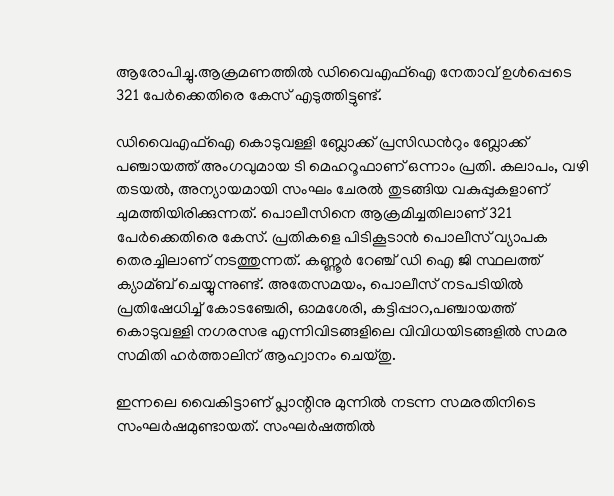ആരോപിച്ചു.ആക്രമണത്തില്‍ ഡിവൈഎഫ്‌ഐ നേതാവ് ഉള്‍പ്പെടെ 321 പേർക്കെതിരെ കേസ് എടുത്തിട്ടുണ്ട്.

ഡിവൈഎഫ്‌ഐ കൊടുവള്ളി ബ്ലോക്ക്‌ പ്രസിഡന്‍റും ബ്ലോക്ക്‌ പഞ്ചായത്ത്‌ അംഗവുമായ ടി മെഹറൂഫാണ് ഒന്നാം പ്രതി. കലാപം, വഴി തടയല്‍, അന്യായമായി സംഘം ചേരല്‍ തുടങ്ങിയ വകുപ്പുകളാണ് ചുമത്തിയിരിക്കുന്നത്. പൊലീസിനെ ആക്രമിച്ചതിലാണ് 321 പേര്‍ക്കെതിരെ കേസ്. പ്രതികളെ പിടികൂടാൻ പൊലീസ് വ്യാപക തെരച്ചിലാണ് നടത്തുന്നത്. കണ്ണൂർ റേഞ്ച് ഡി ഐ ജി സ്ഥലത്ത് ക്യാമ്ബ് ചെയ്യുന്നുണ്ട്. അതേസമയം, പൊലീസ് നടപടിയില്‍ പ്രതിഷേധിച്ച്‌ കോടഞ്ചേരി, ഓമശേരി, കട്ടിപ്പാറ,പഞ്ചായത്ത്‌ കൊടുവള്ളി നഗരസഭ എന്നിവിടങ്ങളിലെ വിവിധയിടങ്ങളില്‍ സമര സമിതി ഹർത്താലിന് ആഹ്വാനം ചെയ്തു.

ഇന്നലെ വൈകിട്ടാണ് പ്ലാന്റിനു മുന്നില്‍ നടന്ന സമരതിനിടെ സംഘർഷമുണ്ടായത്. സംഘർഷത്തില്‍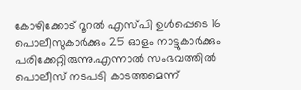കോഴിക്കോട് റൂറല്‍ എസ്പി ഉള്‍പ്പെടെ 16 പൊലീസുകാർക്കും 25 ഓളം നാട്ടുകാർക്കും പരിക്കേറ്റിരുന്നു.എന്നാല്‍ സംഭവത്തില്‍ പൊലീസ് നടപടി കാടത്തമെന്ന്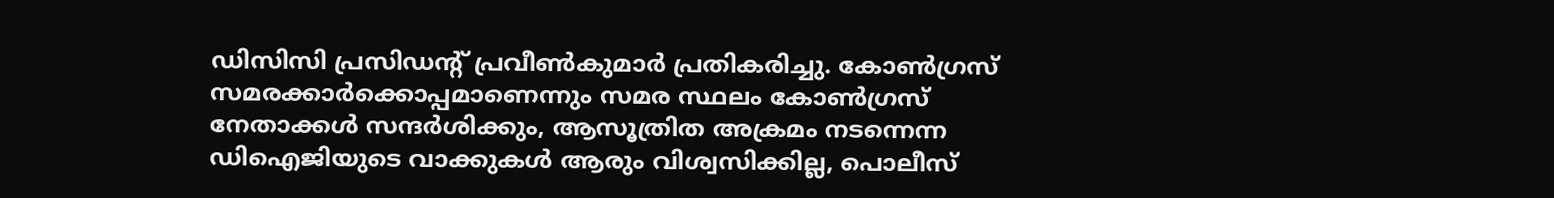ഡിസിസി പ്രസിഡന്‍റ് പ്രവീണ്‍കുമാർ പ്രതികരിച്ചു. കോണ്‍ഗ്രസ്‌ സമരക്കാർക്കൊപ്പമാണെന്നും സമര സ്ഥലം കോണ്‍ഗ്രസ്‌ നേതാക്കള്‍ സന്ദർശിക്കും, ആസൂത്രിത അക്രമം നടന്നെന്ന ഡിഐജിയുടെ വാക്കുകള്‍ ആരും വിശ്വസിക്കില്ല, പൊലീസ്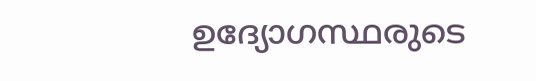ഉദ്യോഗസ്ഥരുടെ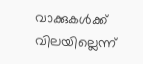വാക്കുകള്‍ക്ക് വിലയില്ലെന്ന്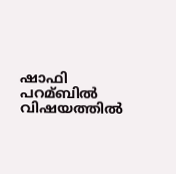ഷാഫി പറമ്ബില്‍ വിഷയത്തില്‍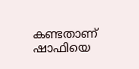കണ്ടതാണ് ഷാഫിയെ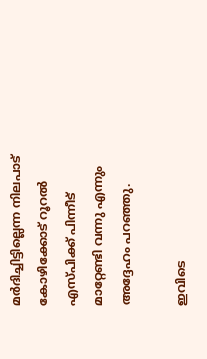മർദിച്ചിട്ടില്ലെന്ന നിലപാട് കോഴിക്കോട് റൂറല്‍ എസ്പിക്ക് പിന്നീട് മാറ്റേണ്ടി വന്നു എന്നും അദ്ദേഹം പറഞ്ഞു.

ഇവിടെ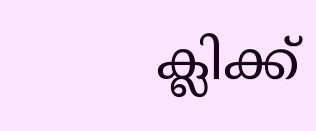ക്ലിക്ക്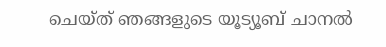ചെയ്ത് ഞങ്ങളുടെ യൂട്യൂബ് ചാനൽ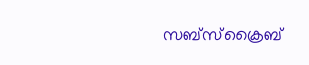സബ്സ്ക്രൈബ്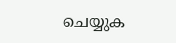ചെയ്യുക